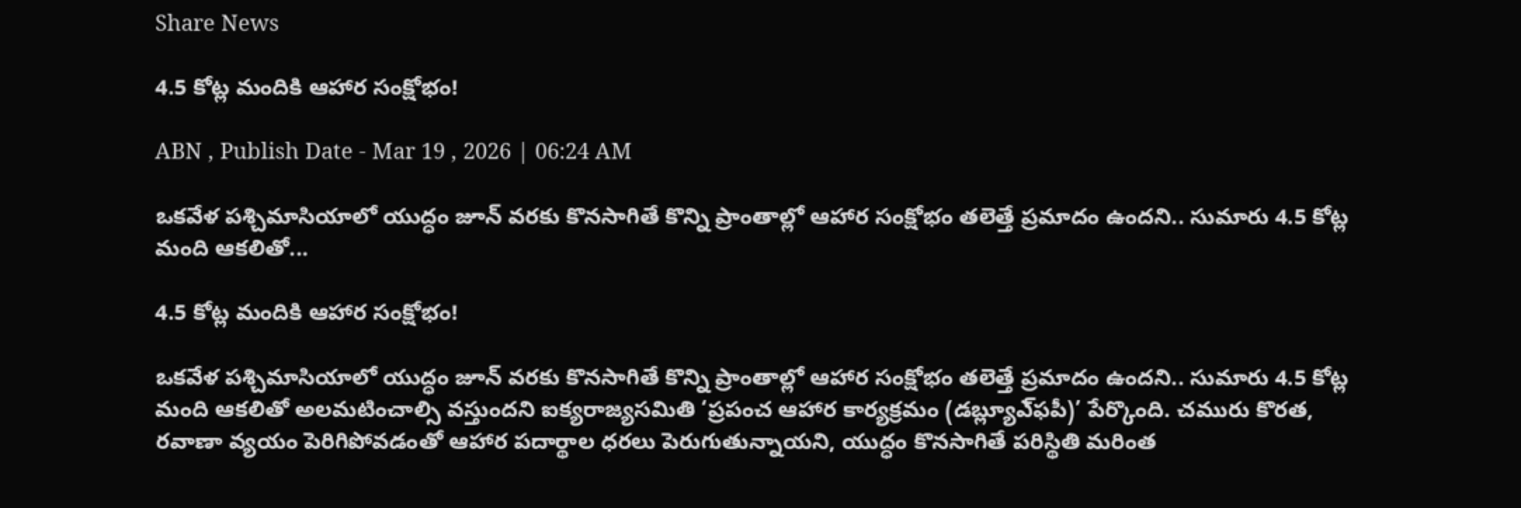Share News

4.5 కోట్ల మందికి ఆహార సంక్షోభం!

ABN , Publish Date - Mar 19 , 2026 | 06:24 AM

ఒకవేళ పశ్చిమాసియాలో యుద్ధం జూన్‌ వరకు కొనసాగితే కొన్ని ప్రాంతాల్లో ఆహార సంక్షోభం తలెత్తే ప్రమాదం ఉందని.. సుమారు 4.5 కోట్ల మంది ఆకలితో...

4.5 కోట్ల మందికి ఆహార సంక్షోభం!

ఒకవేళ పశ్చిమాసియాలో యుద్ధం జూన్‌ వరకు కొనసాగితే కొన్ని ప్రాంతాల్లో ఆహార సంక్షోభం తలెత్తే ప్రమాదం ఉందని.. సుమారు 4.5 కోట్ల మంది ఆకలితో అలమటించాల్సి వస్తుందని ఐక్యరాజ్యసమితి ‘ప్రపంచ ఆహార కార్యక్రమం (డబ్ల్యూఎ్‌ఫపీ)’ పేర్కొంది. చమురు కొరత, రవాణా వ్యయం పెరిగిపోవడంతో ఆహార పదార్థాల ధరలు పెరుగుతున్నాయని, యుద్ధం కొనసాగితే పరిస్థితి మరింత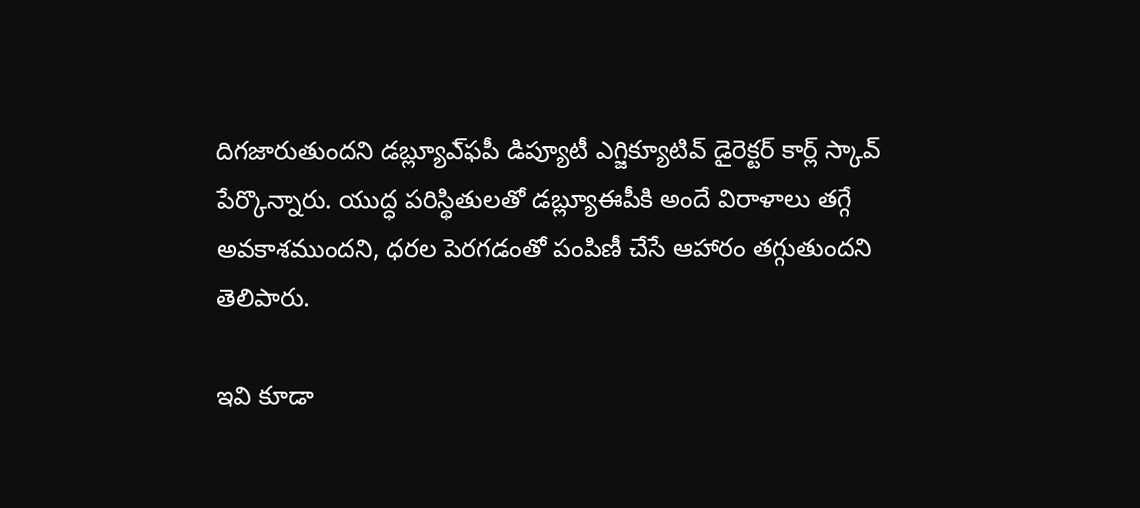దిగజారుతుందని డబ్ల్యూఎ్‌ఫపీ డిప్యూటీ ఎగ్జిక్యూటివ్‌ డైరెక్టర్‌ కార్ల్‌ స్కావ్‌ పేర్కొన్నారు. యుద్ధ పరిస్థితులతో డబ్ల్యూఈపీకి అందే విరాళాలు తగ్గే అవకాశముందని, ధరల పెరగడంతో పంపిణీ చేసే ఆహారం తగ్గుతుందని తెలిపారు.

ఇవి కూడా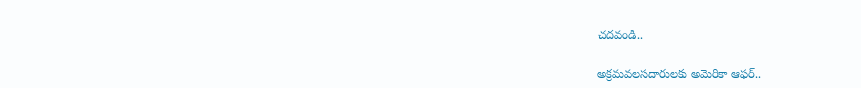చదవండి..

అక్రమవలసదారులకు అమెరికా ఆఫర్..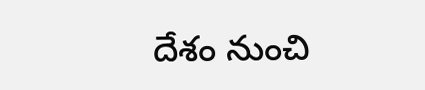దేశం నుంచి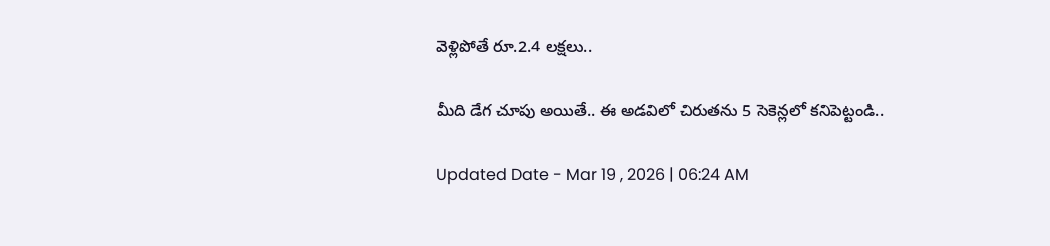వెళ్లిపోతే రూ.2.4 లక్షలు..

మీది డేగ చూపు అయితే.. ఈ అడవిలో చిరుతను 5 సెకెన్లలో కనిపెట్టండి..

Updated Date - Mar 19 , 2026 | 06:24 AM